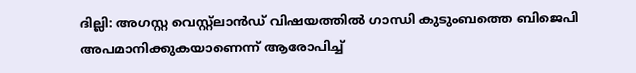ദില്ലി: അഗസ്റ്റ വെസ്റ്റ്‌ലാന്‍ഡ് വിഷയത്തില്‍ ഗാന്ധി കുടുംബത്തെ ബിജെപി അപമാനിക്കുകയാണെന്ന് ആരോപിച്ച്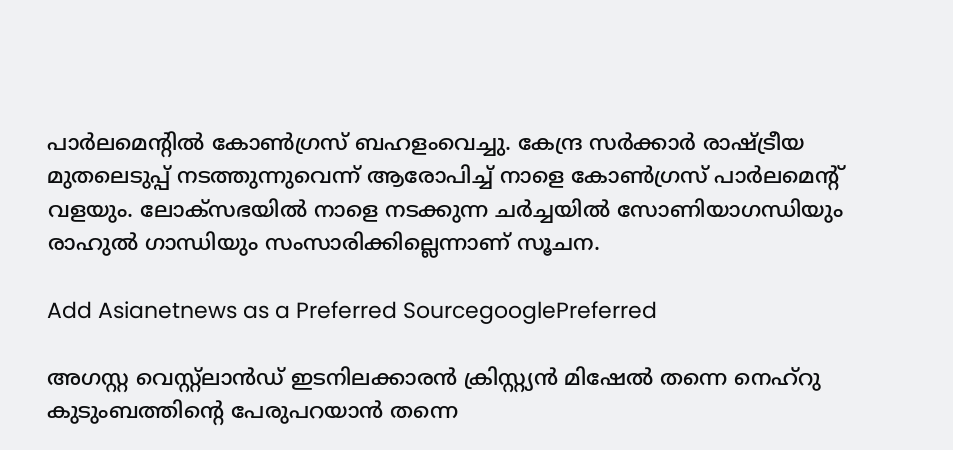പാര്‍ലമെന്റില്‍ കോണ്‍ഗ്രസ് ബഹളംവെച്ചു. കേന്ദ്ര സര്‍ക്കാര്‍ രാഷ്‌ട്രീയ മുതലെടുപ്പ് നടത്തുന്നുവെന്ന് ആരോപിച്ച് നാളെ കോണ്‍ഗ്രസ് പാര്‍ലമെന്റ് വളയും. ലോക്‌സഭയില്‍ നാളെ നടക്കുന്ന ചര്‍ച്ചയില്‍ സോണിയാഗന്ധിയും രാഹുല്‍ ഗാന്ധിയും സംസാരിക്കില്ലെന്നാണ് സൂചന.

Add Asianetnews as a Preferred SourcegooglePreferred

അഗസ്റ്റ വെസ്റ്റ്‌ലാന്‍ഡ് ഇടനിലക്കാരന്‍ ക്രിസ്റ്റ്യന്‍ മിഷേല്‍ തന്നെ നെഹ്റു കുടുംബത്തിന്റെ പേരുപറയാന്‍ തന്നെ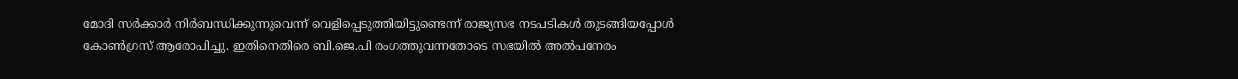മോദി സര്‍ക്കാര്‍ നിര്‍ബന്ധിക്കുന്നുവെന്ന് വെളിപ്പെടുത്തിയിട്ടുണ്ടെന്ന് രാജ്യസഭ നടപടികള്‍ തുടങ്ങിയപ്പോള്‍ കോണ്‍ഗ്രസ് ആരോപിച്ചു. ഇതിനെതിരെ ബി.ജെ.പി രംഗത്തുവന്നതോടെ സഭയില്‍ അല്‍പനേരം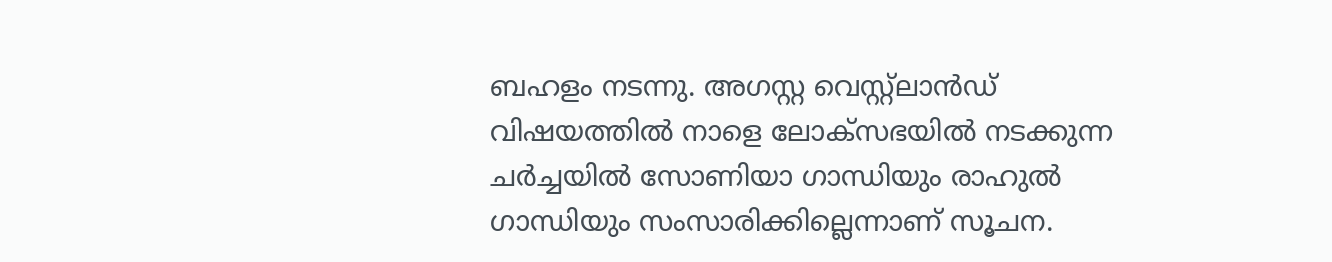ബഹളം നടന്നു. അഗസ്റ്റ വെസ്റ്റ്‌ലാന്‍ഡ് വിഷയത്തില്‍ നാളെ ലോക്‌സഭയില്‍ നടക്കുന്ന ചര്‍ച്ചയില്‍ സോണിയാ ഗാന്ധിയും രാഹുല്‍ ഗാന്ധിയും സംസാരിക്കില്ലെന്നാണ് സൂചന.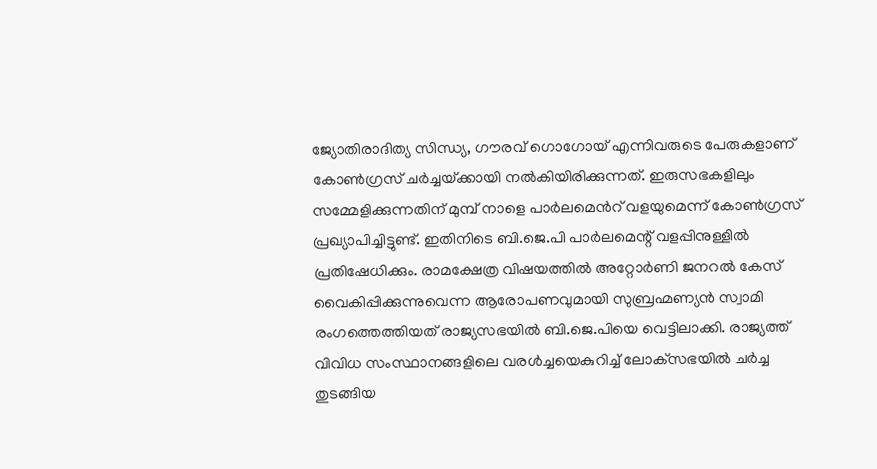ജ്യോതിരാദിത്യ സിന്ധ്യ, ഗൗരവ് ഗൊഗോയ് എന്നിവരുടെ പേരുകളാണ് കോണ്‍ഗ്രസ് ചര്‍ച്ചയ്‌ക്കായി നല്‍കിയിരിക്കുന്നത്. ഇരുസഭകളിലും സമ്മേളിക്കുന്നതിന് മുമ്പ് നാളെ പാര്‍ലമെന്‍റ് വളയുമെന്ന് കോണ്‍ഗ്രസ് പ്രഖ്യാപിച്ചിട്ടുണ്ട്. ഇതിനിടെ ബി.ജെ.പി പാര്‍ലമെന്റ് വളപ്പിനുള്ളില്‍ പ്രതിഷേധിക്കും. രാമക്ഷേത്ര വിഷയത്തില്‍ അറ്റോര്‍ണി ജനറല്‍ കേസ് വൈകിപ്പിക്കുന്നുവെന്ന ആരോപണവുമായി സുബ്രഹ്മണ്യന്‍ സ്വാമി രംഗത്തെത്തിയത് രാജ്യസഭയില്‍ ബി.ജെ.പിയെ വെട്ടിലാക്കി. രാജ്യത്ത് വിവിധ സംസ്ഥാനങ്ങളിലെ വരള്‍ച്ചയെകുറിച്ച് ലോക്‌സഭയില്‍ ചര്‍ച്ച തുടങ്ങിയ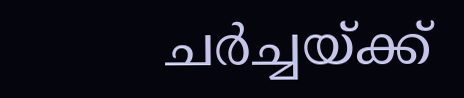ചര്‍ച്ചയ്‌ക്ക്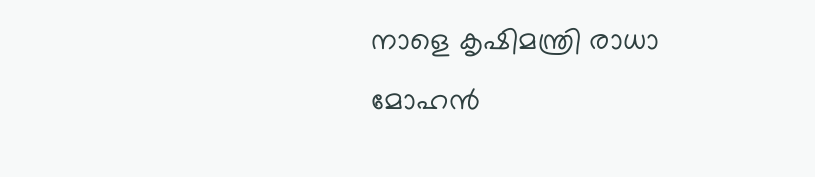നാളെ കൃഷിമന്ത്രി രാധാ മോഹന്‍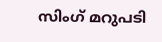സിംഗ് മറുപടി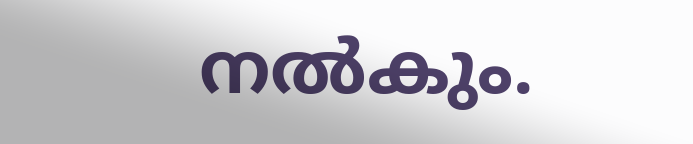നല്‍കും.